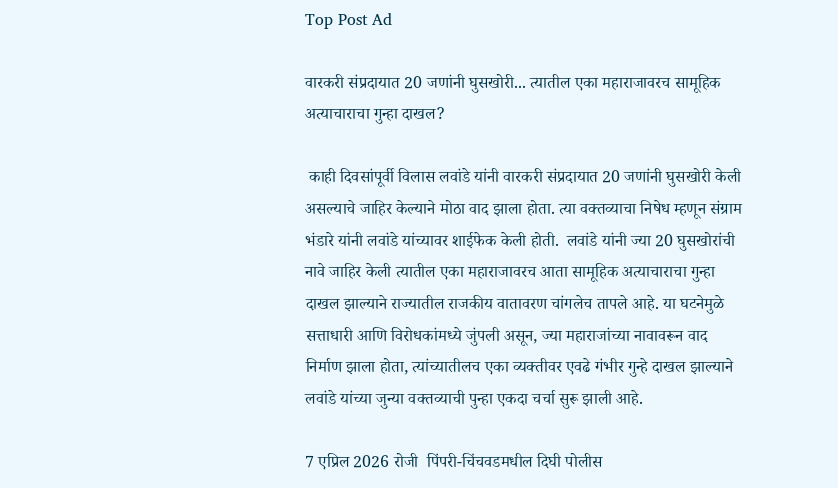Top Post Ad

वारकरी संप्रदायात 20 जणांनी घुसखोरी... त्यातील एका महाराजावरच सामूहिक अत्याचाराचा गुन्हा दाखल?

 काही दिवसांपूर्वी विलास लवांडे यांनी वारकरी संप्रदायात 20 जणांनी घुसखोरी केली असल्याचे जाहिर केल्याने मोठा वाद झाला होता. त्या वक्तव्याचा निषेध म्हणून संग्राम भंडारे यांनी लवांडे यांच्यावर शाईफेक केली होती.  लवांडे यांनी ज्या 20 घुसखोरांची नावे जाहिर केली त्यातील एका महाराजावरच आता सामूहिक अत्याचाराचा गुन्हा दाखल झाल्याने राज्यातील राजकीय वातावरण चांगलेच तापले आहे. या घटनेमुळे सत्ताधारी आणि विरोधकांमध्ये जुंपली असून, ज्या महाराजांच्या नावावरून वाद निर्माण झाला होता, त्यांच्यातीलच एका व्यक्तीवर एवढे गंभीर गुन्हे दाखल झाल्याने लवांडे यांच्या जुन्या वक्तव्याची पुन्हा एकदा चर्चा सुरू झाली आहे.

7 एप्रिल 2026 रोजी  पिंपरी-चिंचवडमधील दिघी पोलीस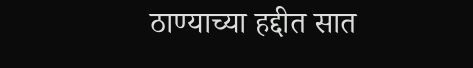ठाण्याच्या हद्दीत सात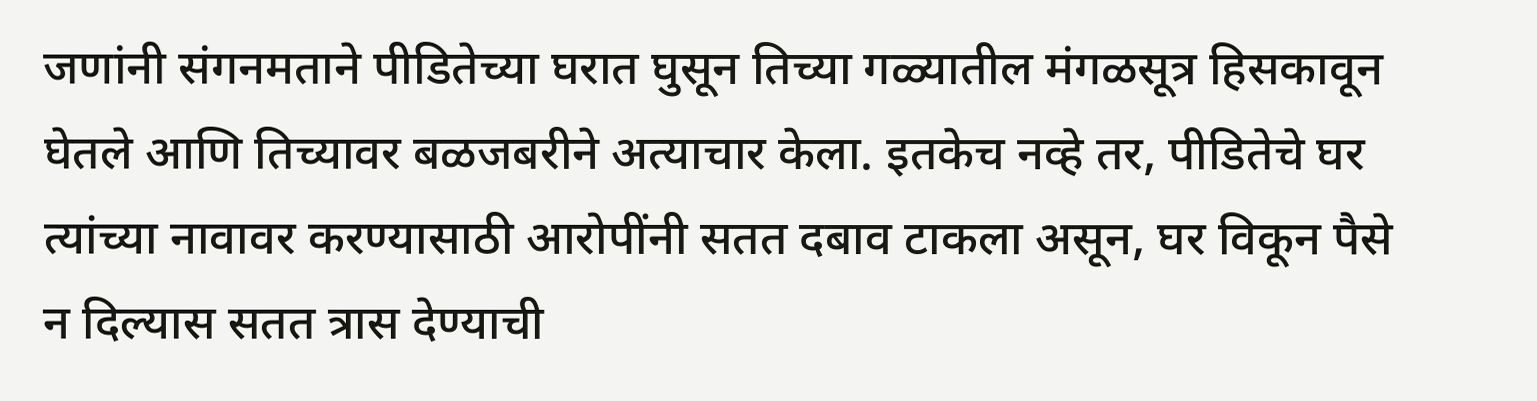जणांनी संगनमताने पीडितेच्या घरात घुसून तिच्या गळ्यातील मंगळसूत्र हिसकावून घेतले आणि तिच्यावर बळजबरीने अत्याचार केला. इतकेच नव्हे तर, पीडितेचे घर त्यांच्या नावावर करण्यासाठी आरोपींनी सतत दबाव टाकला असून, घर विकून पैसे न दिल्यास सतत त्रास देण्याची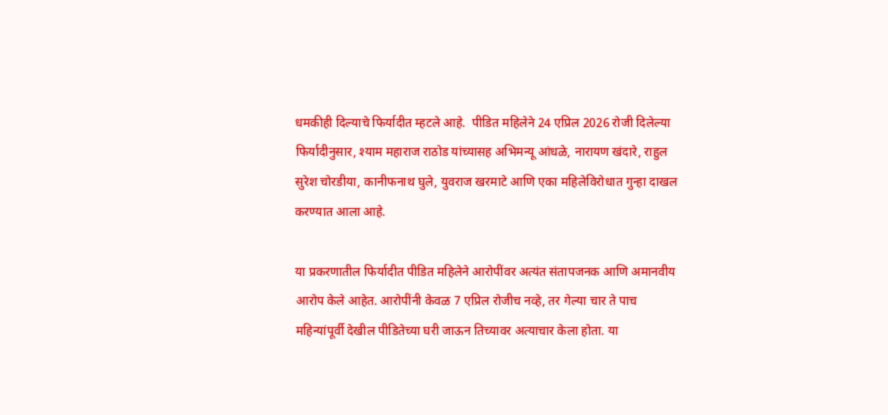धमकीही दिल्याचे फिर्यादीत म्हटले आहे.  पीडित महिलेने 24 एप्रिल 2026 रोजी दिलेल्या फिर्यादीनुसार, श्याम महाराज राठोड यांच्यासह अभिमन्यू आंधळे, नारायण खंदारे, राहुल सुरेश चोरडीया, कानीफनाथ घुले, युवराज खरमाटे आणि एका महिलेविरोधात गुन्हा दाखल करण्यात आला आहे.

या प्रकरणातील फिर्यादीत पीडित महिलेने आरोपींवर अत्यंत संतापजनक आणि अमानवीय आरोप केले आहेत. आरोपींनी केवळ 7 एप्रिल रोजीच नव्हे, तर गेल्या चार ते पाच महिन्यांपूर्वी देखील पीडितेच्या घरी जाऊन तिच्यावर अत्याचार केला होता. या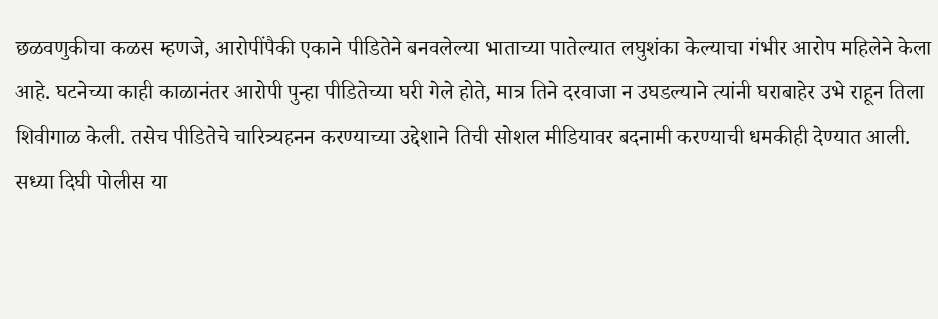छळवणुकीचा कळस म्हणजे, आरोपींपैकी एकाने पीडितेने बनवलेल्या भाताच्या पातेल्यात लघुशंका केल्याचा गंभीर आरोप महिलेने केला आहे. घटनेच्या काही काळानंतर आरोपी पुन्हा पीडितेच्या घरी गेले होते, मात्र तिने दरवाजा न उघडल्याने त्यांनी घराबाहेर उभे राहून तिला शिवीगाळ केली. तसेच पीडितेचे चारित्र्यहनन करण्याच्या उद्देशाने तिची सोशल मीडियावर बदनामी करण्याची धमकीही देण्यात आली. सध्या दिघी पोलीस या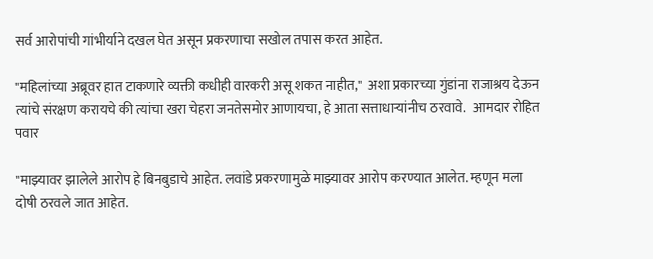सर्व आरोपांची गांभीर्याने दखल घेत असून प्रकरणाचा सखोल तपास करत आहेत.

"महिलांच्या अब्रूवर हात टाकणारे व्यक्ती कधीही वारकरी असू शकत नाहीत,"  अशा प्रकारच्या गुंडांना राजाश्रय देऊन त्यांचे संरक्षण करायचे की त्यांचा खरा चेहरा जनतेसमोर आणायचा, हे आता सत्ताधाऱ्यांनीच ठरवावे.   आमदार रोहित पवार

"माझ्यावर झालेले आरोप हे बिनबुडाचे आहेत. लवांडे प्रकरणामुळे माझ्यावर आरोप करण्यात आलेत. म्हणून मला दोषी ठरवले जात आहेत.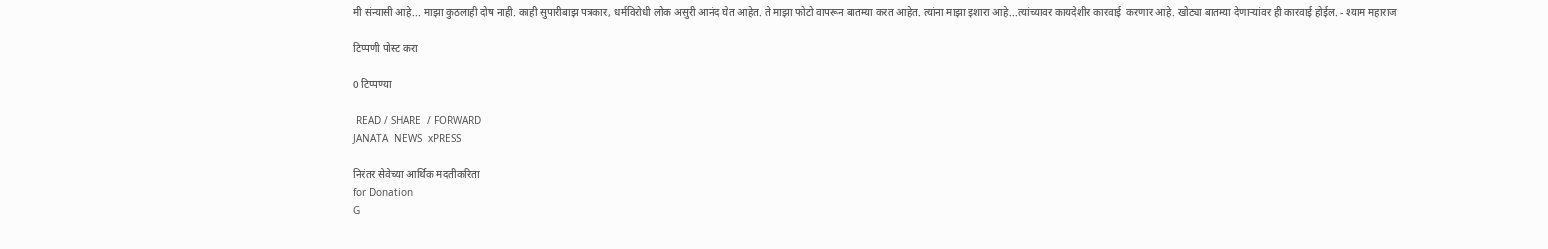मी संन्यासी आहे... माझा कुठलाही दोष नाही. काही सुपारीबाझ पत्रकार, धर्मविरोधी लोक असुरी आनंद घेत आहेत. ते माझा फोटो वापरून बातम्या करत आहेत. त्यांना माझा इशारा आहे...त्यांच्यावर कायदेशीर कारवाई  करणार आहे. खोट्या बातम्या देणाऱ्यांवर ही कारवाई होईल. - श्याम महाराज

टिप्पणी पोस्ट करा

0 टिप्पण्या

 READ / SHARE  / FORWARD
JANATA  NEWS  xPRESS

निरंतर सेवेच्या आर्थिक मदतीकरिता
for Donation
G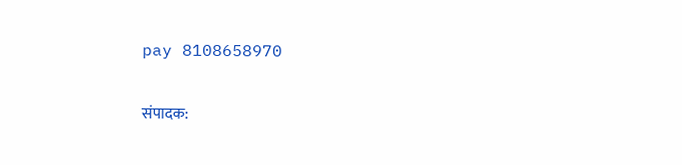pay 8108658970

संपादक: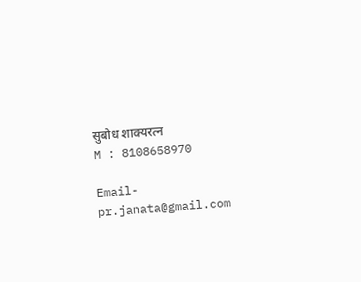सुबोध शाक्यरत्न
M : 8108658970

Email- pr.janata@gmail.com